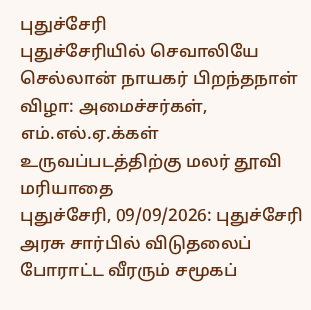புதுச்சேரி
புதுச்சேரியில் செவாலியே செல்லான் நாயகர் பிறந்தநாள் விழா: அமைச்சர்கள், எம்.எல்.ஏ.க்கள் உருவப்படத்திற்கு மலர் தூவி மரியாதை
புதுச்சேரி, 09/09/2026: புதுச்சேரி அரசு சார்பில் விடுதலைப் போராட்ட வீரரும் சமூகப்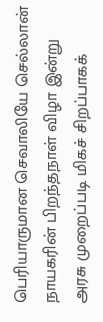பெரியாருமான செவாலியே செல்லான் நாயகரின் பிறந்தநாள் விழா இன்று அரசு முறைப்படி மிகச் சிறப்பாகக்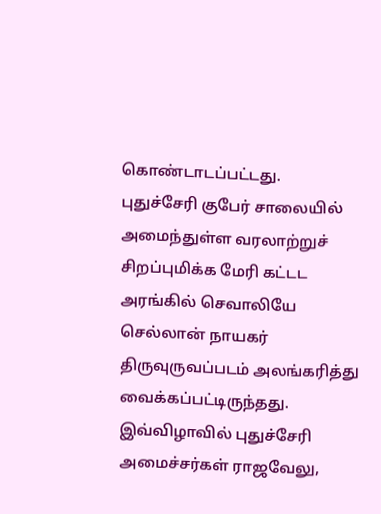கொண்டாடப்பட்டது.
புதுச்சேரி குபேர் சாலையில் அமைந்துள்ள வரலாற்றுச் சிறப்புமிக்க மேரி கட்டட அரங்கில் செவாலியே செல்லான் நாயகர் திருவுருவப்படம் அலங்கரித்து வைக்கப்பட்டிருந்தது. இவ்விழாவில் புதுச்சேரி அமைச்சர்கள் ராஜவேலு,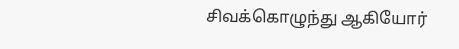சிவக்கொழுந்து ஆகியோர்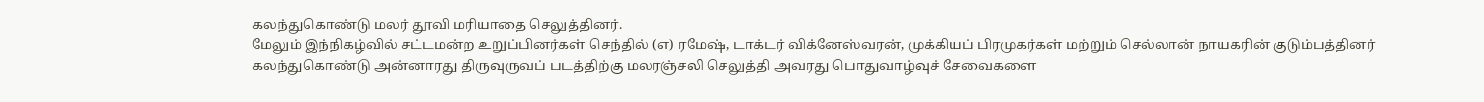கலந்துகொண்டு மலர் தூவி மரியாதை செலுத்தினர்.
மேலும் இந்நிகழ்வில் சட்டமன்ற உறுப்பினர்கள் செந்தில் (எ) ரமேஷ், டாக்டர் விக்னேஸ்வரன், முக்கியப் பிரமுகர்கள் மற்றும் செல்லான் நாயகரின் குடும்பத்தினர் கலந்துகொண்டு அன்னாரது திருவுருவப் படத்திற்கு மலரஞ்சலி செலுத்தி அவரது பொதுவாழ்வுச் சேவைகளை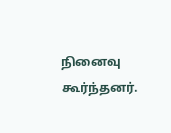நினைவு கூர்ந்தனர்.